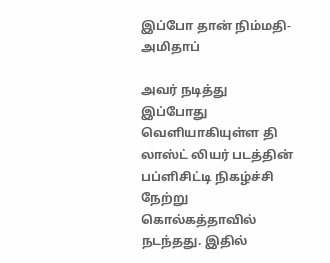இப்போ தான் நிம்மதி-அமிதாப்

அவர் நடித்து இப்போது வெளியாகியுள்ள தி லாஸ்ட் லியர் படத்தின் பப்ளிசிட்டி நிகழ்ச்சி நேற்று கொல்கத்தாவில் நடந்தது. இதில்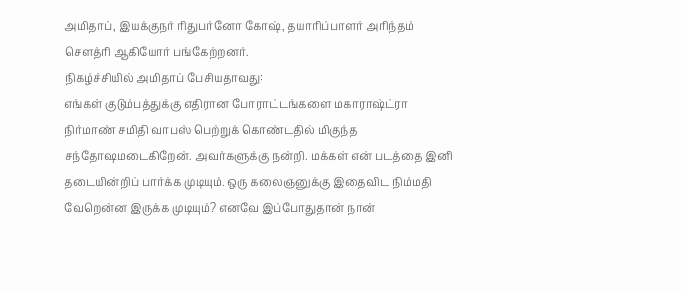அமிதாப், இயக்குநர் ரிதுபர்னோ கோஷ், தயாரிப்பாளர் அரிந்தம் சௌத்ரி ஆகியோர் பங்கேற்றனர்.
நிகழ்ச்சியில் அமிதாப் பேசியதாவது:
எங்கள் குடும்பத்துக்கு எதிரான போராட்டங்களை மகாராஷ்ட்ரா நிர்மாண் சமிதி வாபஸ் பெற்றுக் கொண்டதில் மிகுந்த சந்தோஷமடைகிறேன். அவர்களுக்கு நன்றி. மக்கள் என் படத்தை இனி தடையின்றிப் பார்க்க முடியும். ஒரு கலைஞனுக்கு இதைவிட நிம்மதி வேறென்ன இருக்க முடியும்? எனவே இப்போதுதான் நான்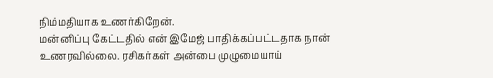நிம்மதியாக உணர்கிறேன்.
மன்னிப்பு கேட்டதில் என் இமேஜ் பாதிக்கப்பட்டதாக நான் உணரவில்லை. ரசிகர்கள் அன்பை முழுமையாய்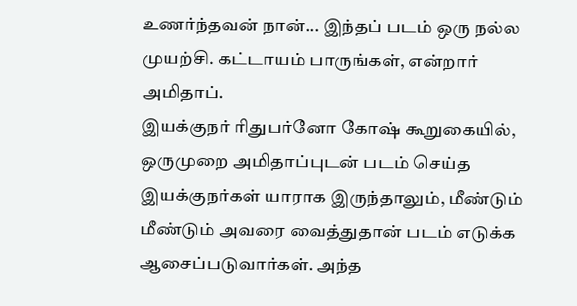உணர்ந்தவன் நான்... இந்தப் படம் ஒரு நல்ல முயற்சி. கட்டாயம் பாருங்கள், என்றார் அமிதாப்.
இயக்குநர் ரிதுபர்னோ கோஷ் கூறுகையில், ஒருமுறை அமிதாப்புடன் படம் செய்த இயக்குநர்கள் யாராக இருந்தாலும், மீண்டும் மீண்டும் அவரை வைத்துதான் படம் எடுக்க ஆசைப்படுவார்கள். அந்த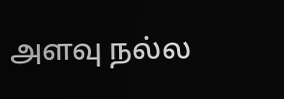அளவு நல்ல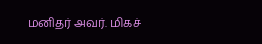மனிதர் அவர். மிகச்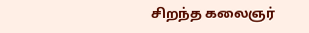சிறந்த கலைஞர்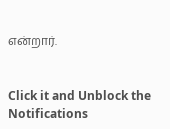என்றார்.


Click it and Unblock the Notifications